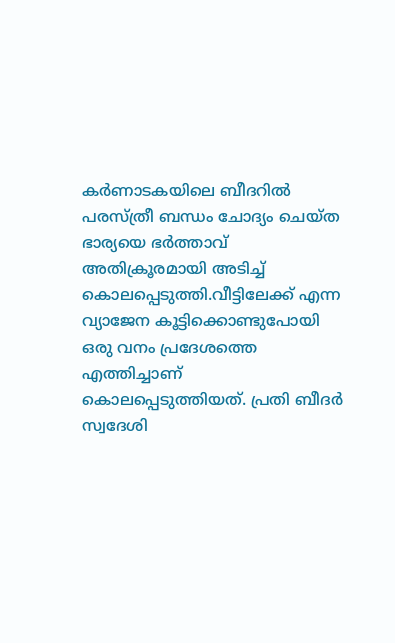കർണാടകയിലെ ബീദറില്‍ പരസ്ത്രീ ബന്ധം ചോദ്യം ചെയ്ത ഭാര്യയെ ഭർത്താവ് അതിക്രൂരമായി അടിച്ച്‌ കൊലപ്പെടുത്തി.വീട്ടിലേക്ക് എന്ന വ്യാജേന കൂട്ടിക്കൊണ്ടുപോയി ഒരു വനം പ്രദേശത്തെ എത്തിച്ചാണ് കൊലപ്പെടുത്തിയത്. പ്രതി ബീദർ സ്വദേശി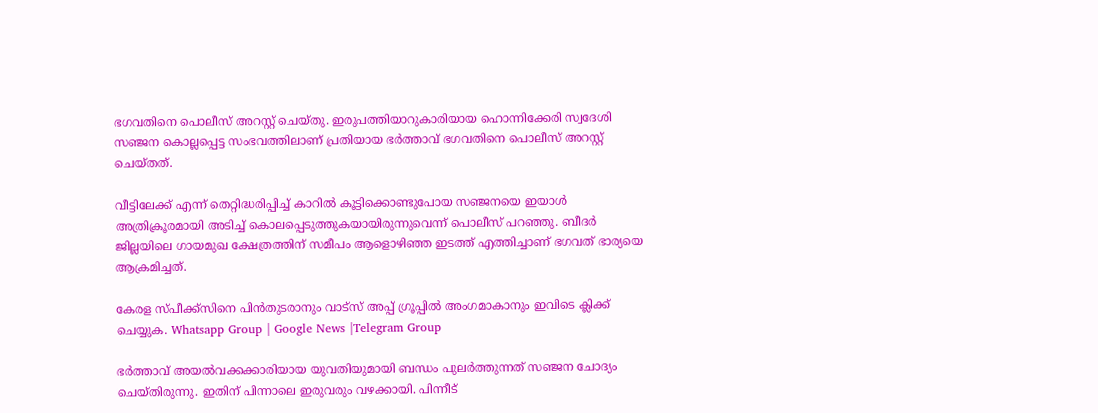ഭഗവതിനെ പൊലീസ് അറസ്റ്റ് ചെയ്തു. ഇരുപത്തിയാറുകാരിയായ ഹൊന്നിക്കേരി സ്വദേശി സഞ്ജന കൊല്ലപ്പെട്ട സംഭവത്തിലാണ് പ്രതിയായ ഭർത്താവ് ഭഗവതിനെ പൊലീസ് അറസ്റ്റ് ചെയ്തത്.

വീട്ടിലേക്ക് എന്ന് തെറ്റിദ്ധരിപ്പിച്ച്‌ കാറില്‍ കൂട്ടിക്കൊണ്ടുപോയ സ‌ഞ്ജനയെ ഇയാള്‍ അത്രിക്രൂരമായി അടിച്ച്‌ കൊലപ്പെടുത്തുകയായിരുന്നുവെന്ന് പൊലീസ് പറ‌ഞ്ഞു. ബീദർ ജില്ലയിലെ ഗായമുഖ ക്ഷേത്രത്തിന് സമീപം ആളൊഴിഞ്ഞ ഇടത്ത് എത്തിച്ചാണ് ഭഗവത് ഭാര്യയെ ആക്രമിച്ചത്.

കേരള സ്പീക്ക്സിനെ പിൻതുടരാനും വാട്സ് അപ്പ് ഗ്രൂപ്പിൽ അംഗമാകാനും ഇവിടെ ക്ലിക്ക് ചെയ്യുക. Whatsapp Group | Google News |Telegram Group

ഭർത്താവ് അയല്‍വക്കക്കാരിയായ യുവതിയുമായി ബന്ധം പുലർത്തുന്നത് സഞ്ജന ചോദ്യം ചെയ്തിരുന്നു. ഇതിന് പിന്നാലെ ഇരുവരും വഴക്കായി. പിന്നീട്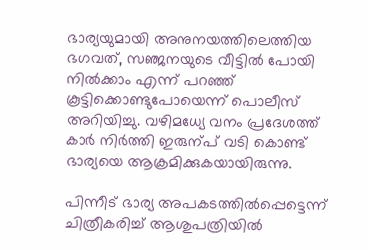ഭാര്യയുമായി അനുനയത്തിലെത്തിയ ഭഗവത്, സഞ്ജനയുടെ വീട്ടില്‍ പോയി നില്‍ക്കാം എന്ന് പറഞ്ഞ് കൂട്ടിക്കൊണ്ടുപോയെന്ന് പൊലീസ് അറിയിച്ചു. വഴിമധ്യേ വനം പ്രദേശത്ത് കാർ നിർത്തി ഇരുന്പ് വടി കൊണ്ട് ഭാര്യയെ ആക്രമിക്കുകയായിരുന്നു.

പിന്നീട് ഭാര്യ അപകടത്തില്‍പ്പെട്ടെന്ന് ചിത്രീകരിച്ച്‌ ആശുപത്രിയില്‍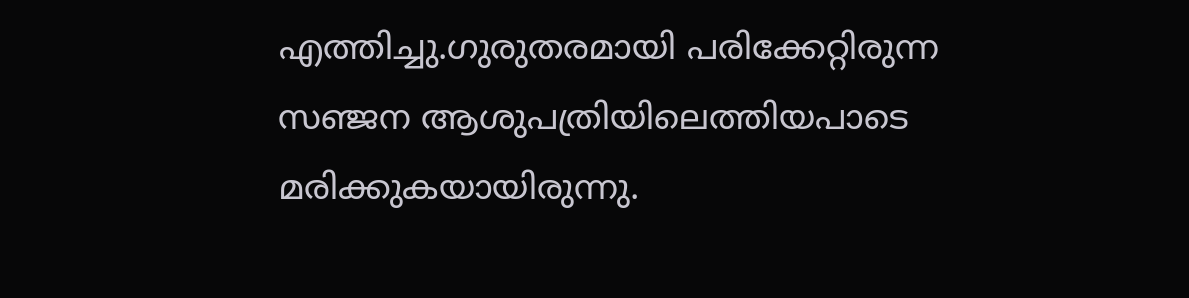എത്തിച്ചു.ഗുരുതരമായി പരിക്കേറ്റിരുന്ന സഞ്ജന ആശുപത്രിയിലെത്തിയപാടെ മരിക്കുകയായിരുന്നു.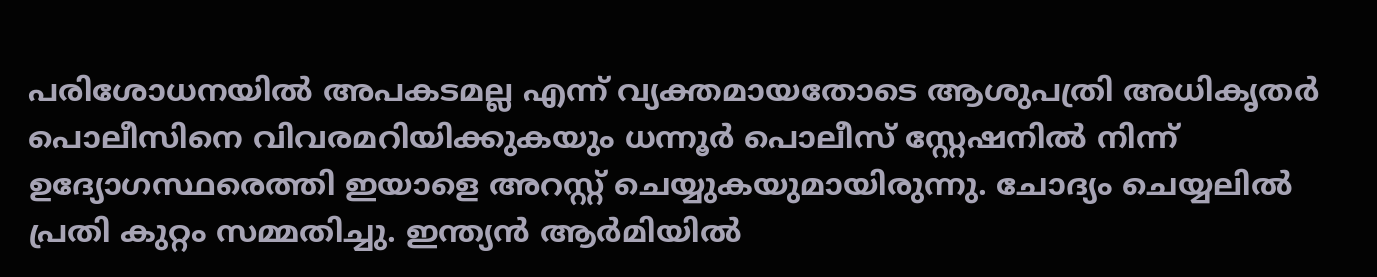പരിശോധനയില്‍ അപകടമല്ല എന്ന് വ്യക്തമായതോടെ ആശുപത്രി അധികൃതർ പൊലീസിനെ വിവരമറിയിക്കുകയും ധന്നൂർ പൊലീസ് സ്റ്റേഷനില്‍ നിന്ന് ഉദ്യോഗസ്ഥരെത്തി ഇയാളെ അറസ്റ്റ് ചെയ്യുകയുമായിരുന്നു. ചോദ്യം ചെയ്യലില്‍ പ്രതി കുറ്റം സമ്മതിച്ചു. ഇന്ത്യൻ ആർമിയില്‍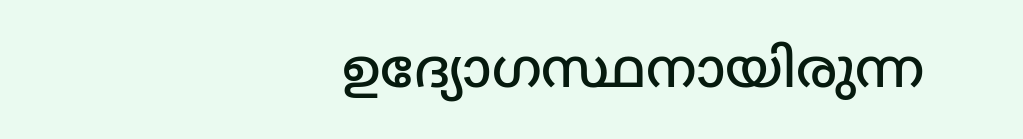ഉദ്യോഗസ്ഥനായിരുന്ന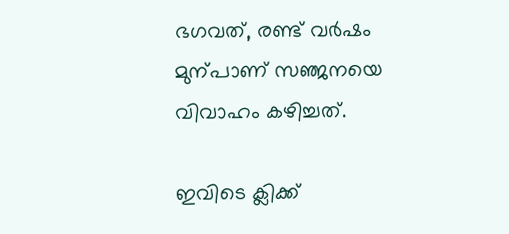ഭഗവത്, രണ്ട് വർഷം മുന്പാണ് സഞ്ജനയെ വിവാഹം കഴിച്ചത്.

ഇവിടെ ക്ലിക്ക്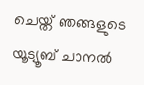ചെയ്ത് ഞങ്ങളുടെ യൂട്യൂബ് ചാനൽ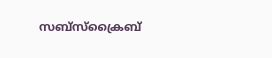സബ്സ്ക്രൈബ്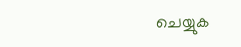ചെയ്യുക